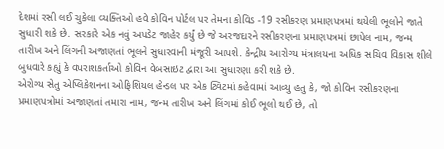દેશમાં રસી લઈ ચુકેલા વ્યક્તિઓ હવે કોવિન પોર્ટલ પર તેમના કોવિડ -19 રસીકરણ પ્રમાણપત્રમાં થયેલી ભૂલોને જાતે સુધારી શકે છે. સરકારે એક નવું અપડેટ જાહેર કર્યું છે જે અરજદારને રસીકરણના પ્રમાણપત્રમાં છાપેલ નામ, જન્મ તારીખ અને લિંગની અજાણતાં ભૂલને સુધારવાની મંજૂરી આપશે. કેન્દ્રીય આરોગ્ય મંત્રાલયના અધિક સચિવ વિકાસ શીલે બુધવારે કહ્યું કે વપરાશકર્તાઓ કોવિન વેબસાઇટ દ્વારા આ સુધારણા કરી શકે છે.
એરોગ્ય સેતુ એપ્લિકેશનના ઓફિશિયલ હેન્ડલ પર એક ટ્વિટમાં કહેવામાં આવ્યુ હતુ કે, જો કોવિન રસીકરણના પ્રમાણપત્રોમાં અજાણતાં તમારા નામ, જન્મ તારીખ અને લિંગમાં કોઈ ભૂલો થઈ છે, તો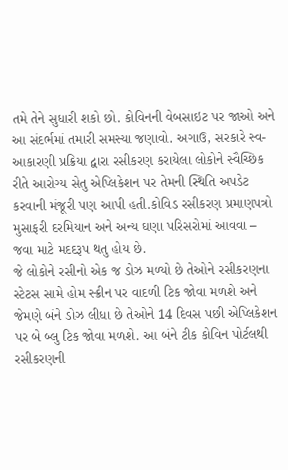તમે તેને સુધારી શકો છો. કોવિનની વેબસાઇટ પર જાઓ અને આ સંદર્ભમાં તમારી સમસ્યા જણાવો. અગાઉ, સરકારે સ્વ-આકારણી પ્રક્રિયા દ્વારા રસીકરણ કરાયેલા લોકોને સ્વૈચ્છિક રીતે આરોગ્ય સેતુ એપ્લિકેશન પર તેમની સ્થિતિ અપડેટ કરવાની મંજૂરી પણ આપી હતી.કોવિડ રસીકરણ પ્રમાણપત્રો મુસાફરી દરમિયાન અને અન્ય ઘણા પરિસરોમાં આવવા – જવા માટે મદદરૂપ થતુ હોય છે.
જે લોકોને રસીનો એક જ ડોઝ મળ્યો છે તેઓને રસીકરણના સ્ટેટસ સામે હોમ સ્ક્રીન પર વાદળી ટિક જોવા મળશે અને જેમણે બંને ડોઝ લીધા છે તેઓને 14 દિવસ પછી એપ્લિકેશન પર બે બ્લુ ટિક જોવા મળશે. આ બંને ટીક કોવિન પોર્ટલથી રસીકરણની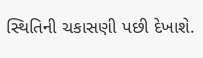સ્થિતિની ચકાસણી પછી દેખાશે.